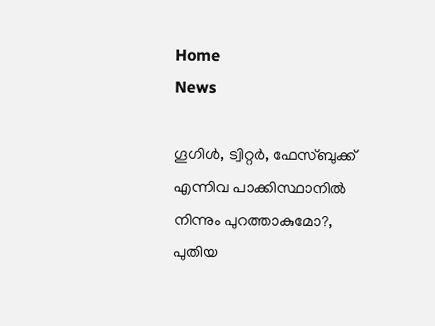Home
News

ഗൂഗിൾ, ട്വിറ്റർ, ഫേസ്ബുക്ക് എന്നിവ പാക്കിസ്ഥാനിൽ നിന്നും പുറത്താകുമോ?, പുതിയ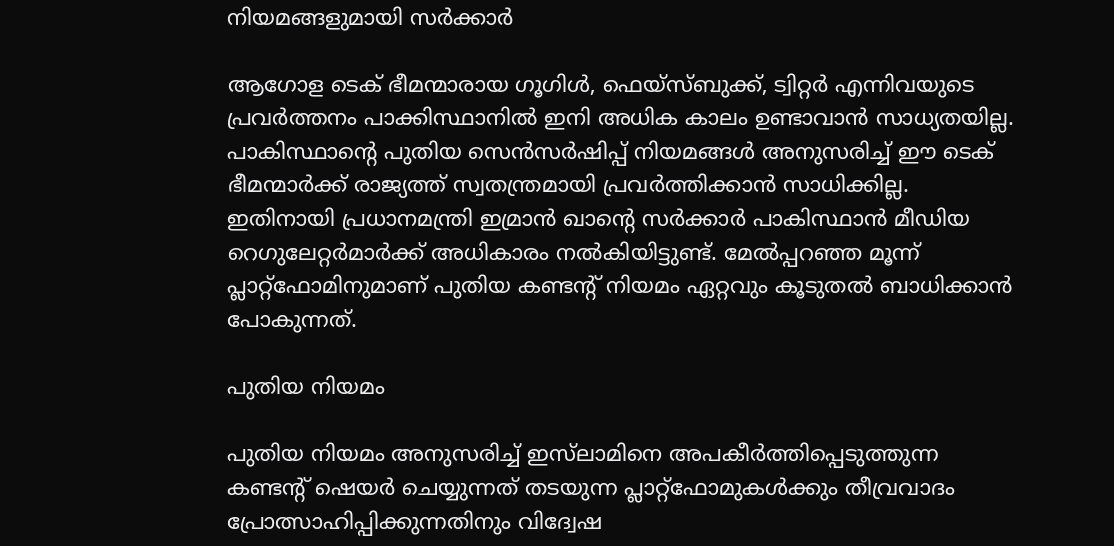നിയമങ്ങളുമായി സർക്കാർ

ആഗോള ടെക് ഭീമന്മാരായ ഗൂഗിൾ, ഫെയ്‌സ്ബുക്ക്, ട്വിറ്റർ എന്നിവയുടെ പ്രവർത്തനം പാക്കിസ്ഥാനിൽ ഇനി അധിക കാലം ഉണ്ടാവാൻ സാധ്യതയില്ല. പാകിസ്ഥാന്റെ പുതിയ സെൻസർഷിപ്പ് നിയമങ്ങൾ അനുസരിച്ച് ഈ ടെക് ഭീമന്മാർക്ക് രാജ്യത്ത് സ്വതന്ത്രമായി പ്രവർത്തിക്കാൻ സാധിക്കില്ല. ഇതിനായി പ്രധാനമന്ത്രി ഇമ്രാൻ ഖാന്റെ സർക്കാർ പാകിസ്ഥാൻ മീഡിയ റെഗുലേറ്റർമാർക്ക് അധികാരം നൽകിയിട്ടുണ്ട്. മേൽപ്പറഞ്ഞ മൂന്ന് പ്ലാറ്റ്ഫോമിനുമാണ് പുതിയ കണ്ടന്റ് നിയമം ഏറ്റവും കൂടുതൽ ബാധിക്കാൻ പോകുന്നത്.

പുതിയ നിയമം

പുതിയ നിയമം അനുസരിച്ച് ഇസ്‌ലാമിനെ അപകീർത്തിപ്പെടുത്തുന്ന കണ്ടന്റ് ഷെയർ ചെയ്യുന്നത് തടയുന്ന പ്ലാറ്റ്ഫോമുകൾക്കും തീവ്രവാദം പ്രോത്സാഹിപ്പിക്കുന്നതിനും വിദ്വേഷ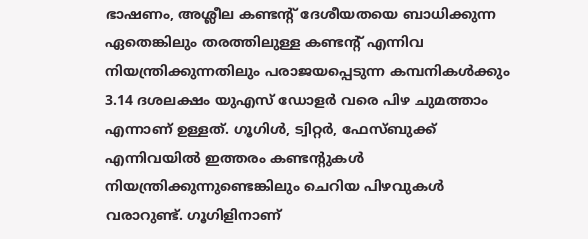ഭാഷണം, അശ്ലീല കണ്ടന്റ് ദേശീയതയെ ബാധിക്കുന്ന ഏതെങ്കിലും തരത്തിലുള്ള കണ്ടന്റ് എന്നിവ നിയന്ത്രിക്കുന്നതിലും പരാജയപ്പെടുന്ന കമ്പനികൾക്കും 3.14 ദശലക്ഷം യുഎസ് ഡോളർ വരെ പിഴ ചുമത്താം എന്നാണ് ഉള്ളത്. ഗൂഗിൾ, ട്വിറ്റർ, ഫേസ്ബുക്ക് എന്നിവയിൽ ഇത്തരം കണ്ടന്റുകൾ നിയന്ത്രിക്കുന്നുണ്ടെങ്കിലും ചെറിയ പിഴവുകൾ വരാറുണ്ട്. ഗൂഗിളിനാണ്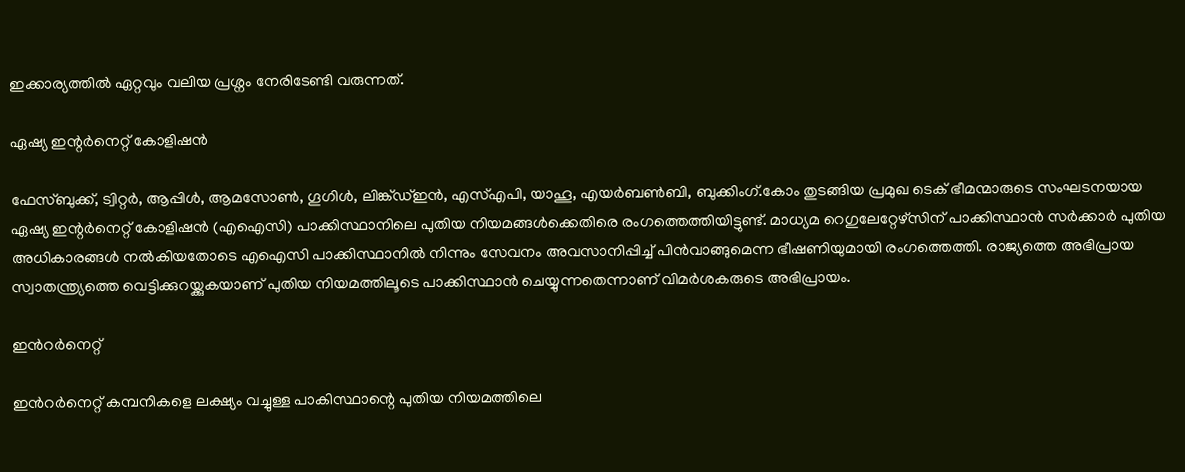ഇക്കാര്യത്തിൽ ഏറ്റവും വലിയ പ്രശ്നം നേരിടേണ്ടി വരുന്നത്.

ഏഷ്യ ഇന്റർനെറ്റ് കോളിഷൻ

ഫേസ്ബുക്ക്, ട്വിറ്റർ, ആപ്പിൾ, ആമസോൺ, ഗൂഗിൾ, ലിങ്ക്ഡ്ഇൻ, എസ്എപി, യാഹൂ, എയർബൺബി, ബുക്കിംഗ്.കോം തുടങ്ങിയ പ്രമുഖ ടെക് ഭീമന്മാരുടെ സംഘടനയായ ഏഷ്യ ഇന്റർനെറ്റ് കോളിഷൻ (എഐസി) പാക്കിസ്ഥാനിലെ പുതിയ നിയമങ്ങൾക്കെതിരെ രംഗത്തെത്തിയിട്ടുണ്ട്. മാധ്യമ റെഗുലേറ്റേഴ്സിന് പാക്കിസ്ഥാൻ സർക്കാർ പുതിയ അധികാരങ്ങൾ നൽകിയതോടെ എഐസി പാക്കിസ്ഥാനിൽ നിന്നും സേവനം അവസാനിപ്പിച്ച് പിൻവാങ്ങുമെന്ന ഭീഷണിയുമായി രംഗത്തെത്തി. രാജ്യത്തെ അഭിപ്രായ സ്വാതന്ത്ര്യത്തെ വെട്ടിക്കുറയ്ക്കുകയാണ് പുതിയ നിയമത്തിലൂടെ പാക്കിസ്ഥാൻ ചെയ്യുന്നതെന്നാണ് വിമർശകരുടെ അഭിപ്രായം.

ഇൻറർനെറ്റ്

ഇൻറർനെറ്റ് കമ്പനികളെ ലക്ഷ്യം വച്ചുള്ള പാകിസ്ഥാന്റെ പുതിയ നിയമത്തിലെ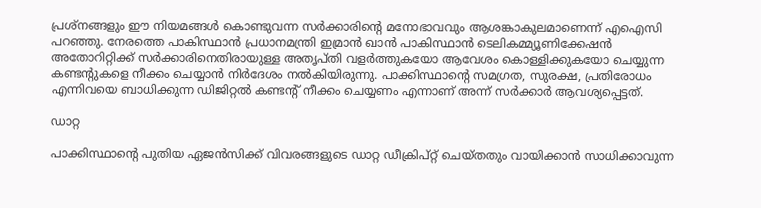പ്രശ്നങ്ങളും ഈ നിയമങ്ങൾ കൊണ്ടുവന്ന സർക്കാരിന്റെ മനോഭാവവും ആശങ്കാകുലമാണെന്ന് എഐസി പറഞ്ഞു. നേരത്തെ പാകിസ്ഥാൻ പ്രധാനമന്ത്രി ഇമ്രാൻ ഖാൻ പാകിസ്ഥാൻ ടെലികമ്മ്യൂണിക്കേഷൻ അതോറിറ്റിക്ക് സർക്കാരിനെതിരായുള്ള അതൃപ്തി വളർത്തുകയോ ആവേശം കൊള്ളിക്കുകയോ ചെയ്യുന്ന കണ്ടന്റുകളെ നീക്കം ചെയ്യാൻ നിർദേശം നൽകിയിരുന്നു. പാക്കിസ്ഥാന്റെ സമഗ്രത, സുരക്ഷ, പ്രതിരോധം എന്നിവയെ ബാധിക്കുന്ന ഡിജിറ്റൽ കണ്ടന്റ് നീക്കം ചെയ്യണം എന്നാണ് അന്ന് സർക്കാർ ആവശ്യപ്പെട്ടത്.

ഡാറ്റ

പാക്കിസ്ഥാന്റെ പുതിയ ഏജൻസിക്ക് വിവരങ്ങളുടെ ഡാറ്റ ഡീക്രിപ്റ്റ് ചെയ്തതും വായിക്കാൻ സാധിക്കാവുന്ന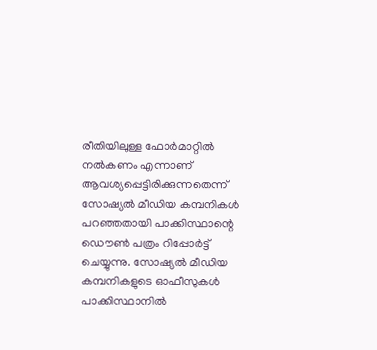രീതിയിലുള്ള ഫോർമാറ്റിൽ നൽകണം എന്നാണ് ആവശ്യപ്പെട്ടിരിക്കുന്നതെന്ന് സോഷ്യൽ മീഡിയ കമ്പനികൾ പറഞ്ഞതായി പാക്കിസ്ഥാന്റെ ഡൌൺ പത്രം റിപ്പോർട്ട് ചെയ്യുന്നു. സോഷ്യൽ മീഡിയ കമ്പനികളുടെ ഓഫീസുകൾ പാക്കിസ്ഥാനിൽ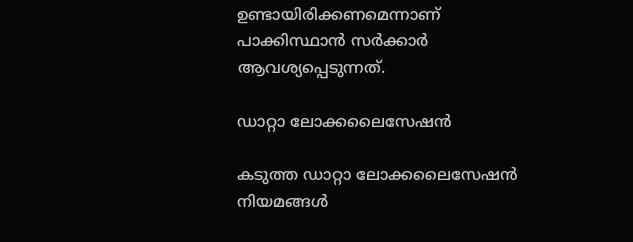ഉണ്ടായിരിക്കണമെന്നാണ് പാക്കിസ്ഥാൻ സർക്കാർ ആവശ്യപ്പെടുന്നത്.

ഡാറ്റാ ലോക്കലൈസേഷൻ

കടുത്ത ഡാറ്റാ ലോക്കലൈസേഷൻ നിയമങ്ങൾ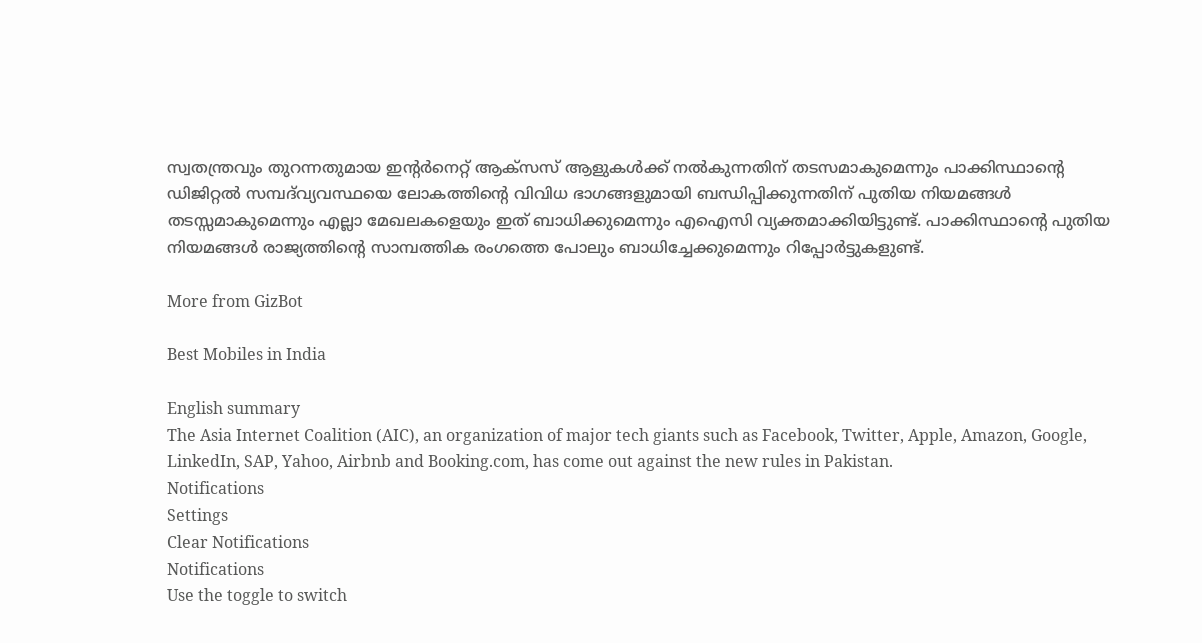സ്വതന്ത്രവും തുറന്നതുമായ ഇന്റർനെറ്റ് ആക്സസ് ആളുകൾക്ക് നൽകുന്നതിന് തടസമാകുമെന്നും പാക്കിസ്ഥാന്റെ ഡിജിറ്റൽ സമ്പദ്‌വ്യവസ്ഥയെ ലോകത്തിന്റെ വിവിധ ഭാഗങ്ങളുമായി ബന്ധിപ്പിക്കുന്നതിന് പുതിയ നിയമങ്ങൾ തടസ്സമാകുമെന്നും എല്ലാ മേഖലകളെയും ഇത് ബാധിക്കുമെന്നും എഐസി വ്യക്തമാക്കിയിട്ടുണ്ട്. പാക്കിസ്ഥാന്റെ പുതിയ നിയമങ്ങൾ രാജ്യത്തിന്റെ സാമ്പത്തിക രംഗത്തെ പോലും ബാധിച്ചേക്കുമെന്നും റിപ്പോർട്ടുകളുണ്ട്.

More from GizBot

Best Mobiles in India

English summary
The Asia Internet Coalition (AIC), an organization of major tech giants such as Facebook, Twitter, Apple, Amazon, Google, LinkedIn, SAP, Yahoo, Airbnb and Booking.com, has come out against the new rules in Pakistan.
Notifications
Settings
Clear Notifications
Notifications
Use the toggle to switch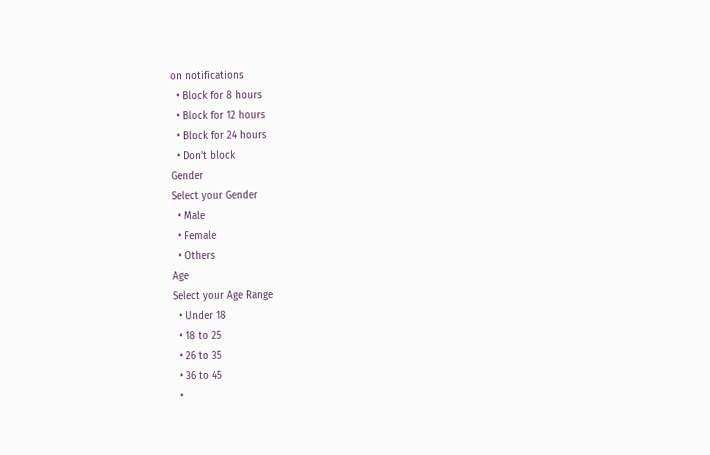on notifications
  • Block for 8 hours
  • Block for 12 hours
  • Block for 24 hours
  • Don't block
Gender
Select your Gender
  • Male
  • Female
  • Others
Age
Select your Age Range
  • Under 18
  • 18 to 25
  • 26 to 35
  • 36 to 45
  •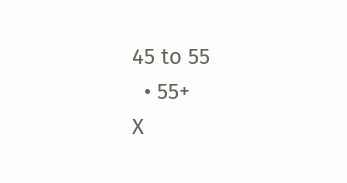45 to 55
  • 55+
X